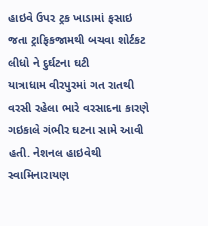હાઇવે ઉપર ટ્રક ખાડામાં ફસાઇ જતા ટ્રાફિકજામથી બચવા શોર્ટકટ લીધો ને દુર્ઘટના ઘટી
યાત્રાધામ વીરપુરમાં ગત રાતથી વરસી રહેલા ભારે વરસાદના કારણે ગઇકાલે ગંભીર ઘટના સામે આવી હતી. નેશનલ હાઇવેથી સ્વામિનારાયણ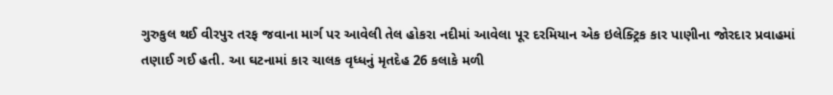ગુરુકુલ થઈ વીરપુર તરફ જવાના માર્ગ પર આવેલી તેલ હોકરા નદીમાં આવેલા પૂર દરમિયાન એક ઇલેક્ટ્રિક કાર પાણીના જોરદાર પ્રવાહમાં તણાઈ ગઈ હતી. આ ઘટનામાં કાર ચાલક વૃધ્ધનું મૃતદેહ 26 કલાકે મળી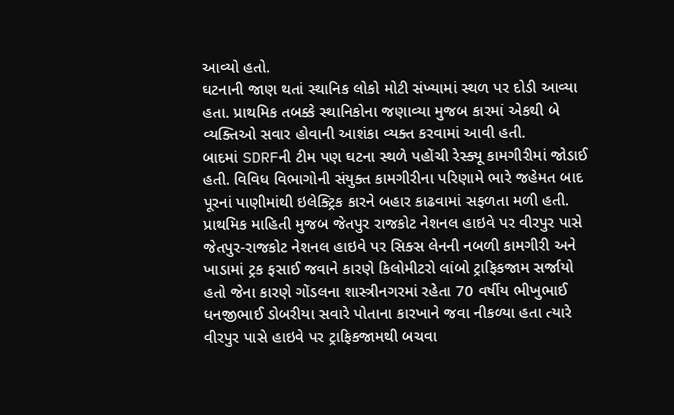આવ્યો હતો.
ઘટનાની જાણ થતાં સ્થાનિક લોકો મોટી સંખ્યામાં સ્થળ પર દોડી આવ્યા હતા. પ્રાથમિક તબક્કે સ્થાનિકોના જણાવ્યા મુજબ કારમાં એકથી બે વ્યક્તિઓ સવાર હોવાની આશંકા વ્યક્ત કરવામાં આવી હતી.
બાદમાં SDRFની ટીમ પણ ઘટના સ્થળે પહોંચી રેસ્ક્યૂ કામગીરીમાં જોડાઈ હતી. વિવિધ વિભાગોની સંયુક્ત કામગીરીના પરિણામે ભારે જહેમત બાદ પૂરનાં પાણીમાંથી ઇલેક્ટ્રિક કારને બહાર કાઢવામાં સફળતા મળી હતી.
પ્રાથમિક માહિતી મુજબ જેતપુર રાજકોટ નેશનલ હાઇવે પર વીરપુર પાસે જેતપુર-રાજકોટ નેશનલ હાઇવે પર સિક્સ લેનની નબળી કામગીરી અને ખાડામાં ટ્રક ફસાઈ જવાને કારણે કિલોમીટરો લાંબો ટ્રાફિકજામ સર્જાયો હતો જેના કારણે ગોંડલના શાસ્ત્રીનગરમાં રહેતા 70 વર્ષીય ભીખુભાઈ ધનજીભાઈ ડોબરીયા સવારે પોતાના કારખાને જવા નીકળ્યા હતા ત્યારે વીરપુર પાસે હાઇવે પર ટ્રાફિકજામથી બચવા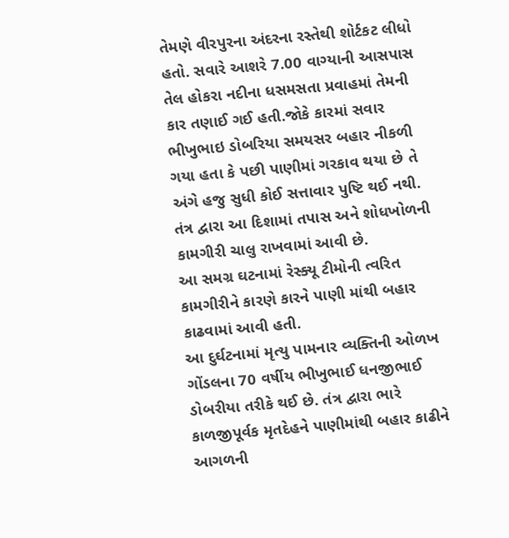તેમણે વીરપુરના અંદરના રસ્તેથી શોર્ટકટ લીધો હતો. સવારે આશરે 7.00 વાગ્યાની આસપાસ તેલ હોકરા નદીના ધસમસતા પ્રવાહમાં તેમની કાર તણાઈ ગઈ હતી.જોકે કારમાં સવાર ભીખુભાઇ ડોબરિયા સમયસર બહાર નીકળી ગયા હતા કે પછી પાણીમાં ગરકાવ થયા છે તે અંગે હજુ સુધી કોઈ સત્તાવાર પુષ્ટિ થઈ નથી. તંત્ર દ્વારા આ દિશામાં તપાસ અને શોધખોળની કામગીરી ચાલુ રાખવામાં આવી છે.
આ સમગ્ર ઘટનામાં રેસ્ક્યૂ ટીમોની ત્વરિત કામગીરીને કારણે કારને પાણી માંથી બહાર કાઢવામાં આવી હતી.
આ દુર્ઘટનામાં મૃત્યુ પામનાર વ્યક્તિની ઓળખ ગોંડલના 70 વર્ષીય ભીખુભાઈ ધનજીભાઈ ડોબરીયા તરીકે થઈ છે. તંત્ર દ્વારા ભારે કાળજીપૂર્વક મૃતદેહને પાણીમાંથી બહાર કાઢીને આગળની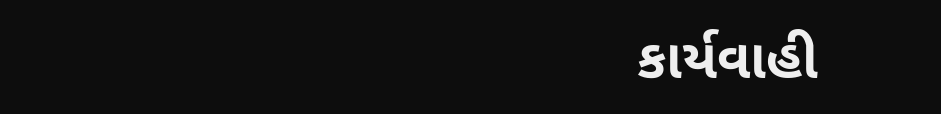કાર્યવાહી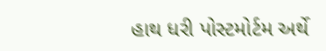હાથ ધરી પોસ્ટમોર્ટમ અર્થે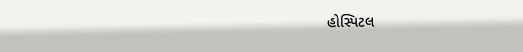હોસ્પિટલ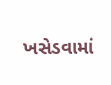ખસેડવામાં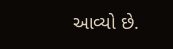આવ્યો છે.